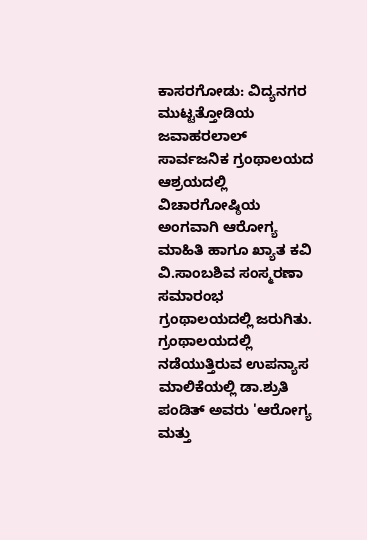ಕಾಸರಗೋಡು: ವಿದ್ಯನಗರ ಮುಟ್ಟತ್ತೋಡಿಯ ಜವಾಹರಲಾಲ್ ಸಾರ್ವಜನಿಕ ಗ್ರಂಥಾಲಯದ ಆಶ್ರಯದಲ್ಲಿ ವಿಚಾರಗೋಷ್ಠಿಯ ಅಂಗವಾಗಿ ಆರೋಗ್ಯ ಮಾಹಿತಿ ಹಾಗೂ ಖ್ಯಾತ ಕವಿ ವಿ.ಸಾಂಬಶಿವ ಸಂಸ್ಮರಣಾ ಸಮಾರಂಭ ಗ್ರಂಥಾಲಯದಲ್ಲಿ ಜರುಗಿತು.
ಗ್ರಂಥಾಲಯದಲ್ಲಿ ನಡೆಯುತ್ತಿರುವ ಉಪನ್ಯಾಸ ಮಾಲಿಕೆಯಲ್ಲಿ ಡಾ.ಶ್ರುತಿ ಪಂಡಿತ್ ಅವರು 'ಆರೋಗ್ಯ ಮತ್ತು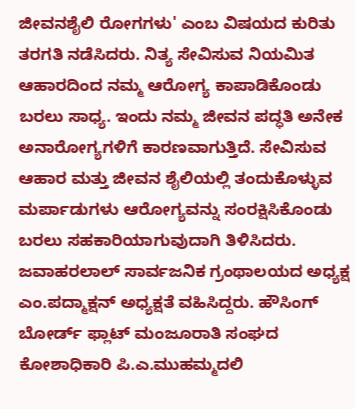ಜೀವನಶೈಲಿ ರೋಗಗಳು' ಎಂಬ ವಿಷಯದ ಕುರಿತು ತರಗತಿ ನಡೆಸಿದರು. ನಿತ್ಯ ಸೇವಿಸುವ ನಿಯಮಿತ ಆಹಾರದಿಂದ ನಮ್ಮ ಆರೋಗ್ಯ ಕಾಪಾಡಿಕೊಂಡು ಬರಲು ಸಾಧ್ಯ. ಇಂದು ನಮ್ಮ ಜೀವನ ಪದ್ಧತಿ ಅನೇಕ ಅನಾರೋಗ್ಯಗಳಿಗೆ ಕಾರಣವಾಗುತ್ತಿದೆ. ಸೇವಿಸುವ ಆಹಾರ ಮತ್ತು ಜೀವನ ಶೈಲಿಯಲ್ಲಿ ತಂದುಕೊಳ್ಳುವ ಮರ್ಪಾಡುಗಳು ಆರೋಗ್ಯವನ್ನು ಸಂರಕ್ಷಿಸಿಕೊಂಡು ಬರಲು ಸಹಕಾರಿಯಾಗುವುದಾಗಿ ತಿಳಿಸಿದರು. ಜವಾಹರಲಾಲ್ ಸಾರ್ವಜನಿಕ ಗ್ರಂಥಾಲಯದ ಅಧ್ಯಕ್ಷ ಎಂ.ಪದ್ಮಾಕ್ಷನ್ ಅಧ್ಯಕ್ಷತೆ ವಹಿಸಿದ್ದರು. ಹೌಸಿಂಗ್ ಬೋರ್ಡ್ ಫ್ಲಾಟ್ ಮಂಜೂರಾತಿ ಸಂಘದ ಕೋಶಾಧಿಕಾರಿ ಪಿ.ಎ.ಮುಹಮ್ಮದಲಿ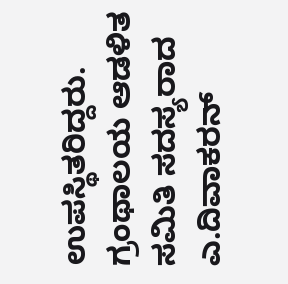ಉಪಸ್ಥಿತರಿದ್ದರು. ಗ್ರಂಥಾಲಯ ಆಡಳಿತ ಸಮಿತಿ ಸದಸ್ಯರಾದ ಎ.ದಿವಾಕರನ್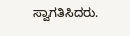ಸ್ವಾಗತಿಸಿದರು.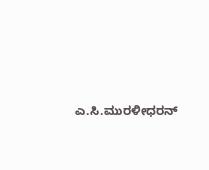ಎ.ಸಿ.ಮುರಳೀಧರನ್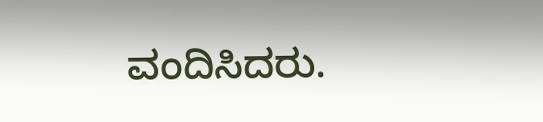ವಂದಿಸಿದರು.